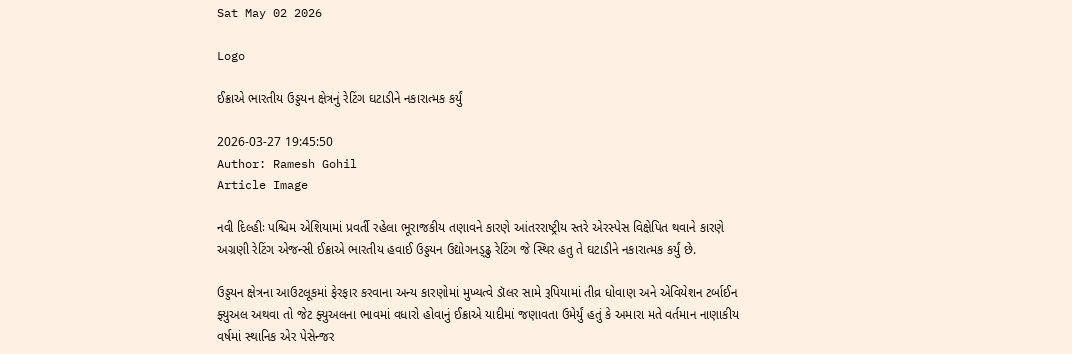Sat May 02 2026

Logo

ઈક્રાએ ભારતીય ઉડ્ડયન ક્ષેત્રનું રેટિંગ ઘટાડીને નકારાત્મક કર્યું

2026-03-27 19:45:50
Author: Ramesh Gohil
Article Image

નવી દિલ્હીઃ પશ્ચિમ એશિયામાં પ્રવર્તી રહેલા ભૂરાજકીય તણાવને કારણે આંતરરાષ્ટ્રીય સ્તરે એરસ્પેસ વિક્ષેપિત થવાને કારણે અગ્રણી રેટિંગ એજન્સી ઈક્રાએ ભારતીય હવાઈ ઉડ્ડયન ઉદ્યોગનડ્ઢુ રેટિંગ જે સ્થિર હતુ તે ઘટાડીને નકારાત્મક કર્યું છે.

ઉડ્ડયન ક્ષેત્રના આઉટલૂકમાં ફેરફાર કરવાના અન્ય કારણોમાં મુખ્યત્વે ડૉલર સામે રૂપિયામાં તીવ્ર ધોવાણ અને એવિયેશન ટર્બાઈન ફ્યુઅલ અથવા તો જેટ ફ્યુઅલના ભાવમાં વધારો હોવાનું ઈક્રાએ યાદીમાં જણાવતા ઉમેર્યું હતું કે અમારા મતે વર્તમાન નાણાકીય વર્ષમાં સ્થાનિક એર પેસેન્જર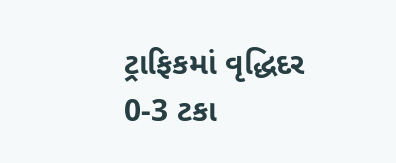ટ્રાફિકમાં વૃદ્ધિદર 0-3 ટકા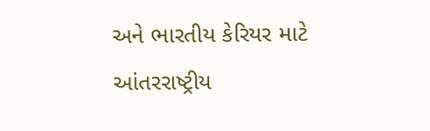અને ભારતીય કેરિયર માટે આંતરરાષ્ટ્રીય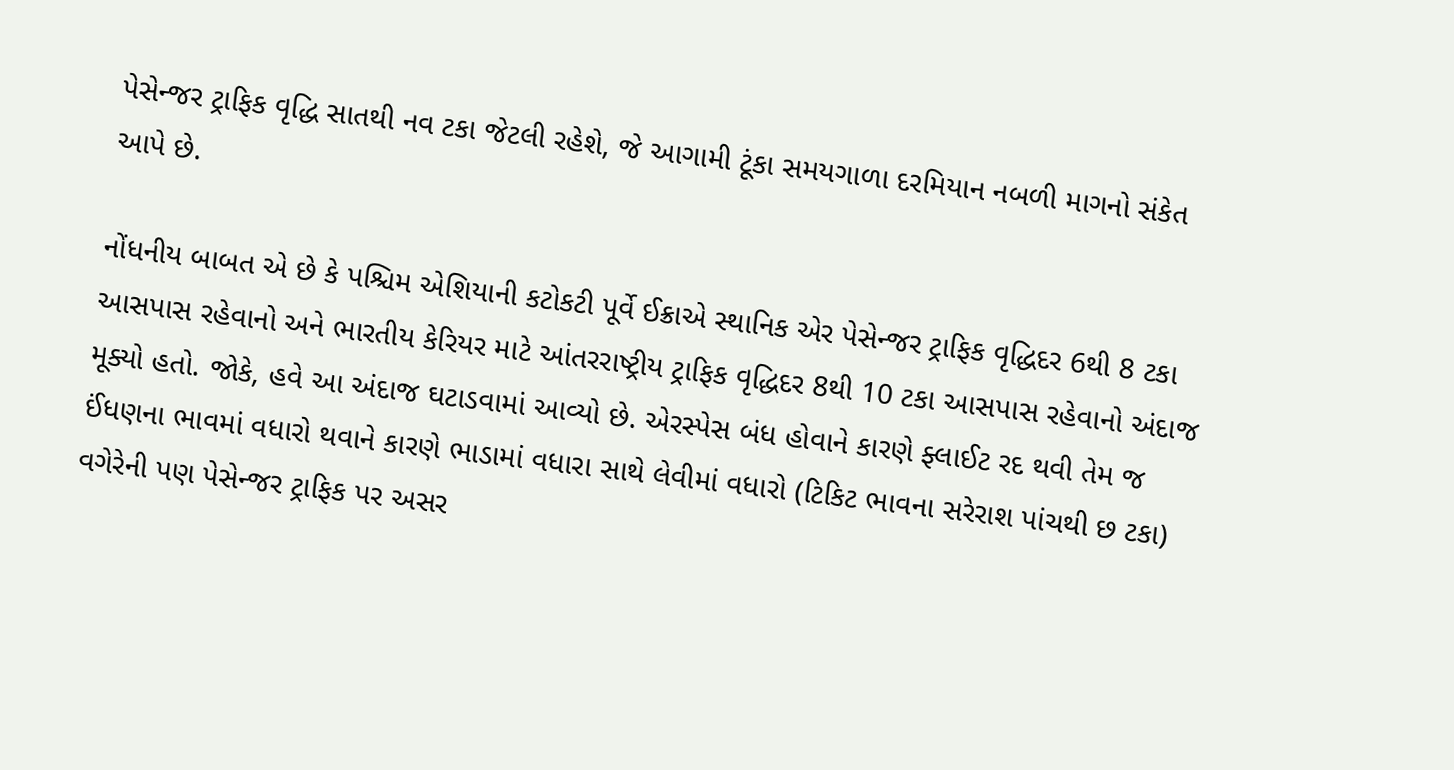પેસેન્જર ટ્રાફિક વૃદ્ધિ સાતથી નવ ટકા જેટલી રહેશે, જે આગામી ટૂંકા સમયગાળા દરમિયાન નબળી માગનો સંકેત આપે છે.

નોંધનીય બાબત એ છે કે પશ્ચિમ એશિયાની કટોકટી પૂર્વે ઈક્રાએ સ્થાનિક એર પેસેન્જર ટ્રાફિક વૃદ્ધિદર 6થી 8 ટકા આસપાસ રહેવાનો અને ભારતીય કેરિયર માટે આંતરરાષ્ટ્રીય ટ્રાફિક વૃદ્ધિદર 8થી 10 ટકા આસપાસ રહેવાનો અંદાજ મૂક્યો હતો. જોકે, હવે આ અંદાજ ઘટાડવામાં આવ્યો છે. એરસ્પેસ બંધ હોવાને કારણે ફ્લાઈટ રદ થવી તેમ જ ઈંધણના ભાવમાં વધારો થવાને કારણે ભાડામાં વધારા સાથે લેવીમાં વધારો (ટિકિટ ભાવના સરેરાશ પાંચથી છ ટકા) વગેરેની પણ પેસેન્જર ટ્રાફિક પર અસર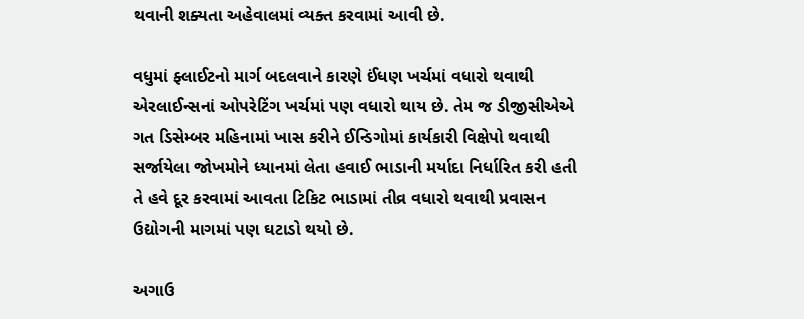થવાની શક્યતા અહેવાલમાં વ્યક્ત કરવામાં આવી છે.

વધુમાં ફ્લાઈટનો માર્ગ બદલવાને કારણે ઈંધણ ખર્ચમાં વધારો થવાથી એરલાઈન્સનાં ઓપરેટિંગ ખર્ચમાં પણ વધારો થાય છે. તેમ જ ડીજીસીએએ ગત ડિસેમ્બર મહિનામાં ખાસ કરીને ઈન્ડિગોમાં કાર્યકારી વિક્ષેપો થવાથી સર્જાયેલા જોખમોને ધ્યાનમાં લેતા હવાઈ ભાડાની મર્યાદા નિર્ધારિત કરી હતી તે હવે દૂર કરવામાં આવતા ટિકિટ ભાડામાં તીવ્ર વધારો થવાથી પ્રવાસન ઉદ્યોગની માગમાં પણ ઘટાડો થયો છે.

અગાઉ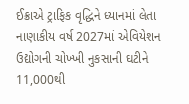ઈક્રાએ ટ્રાફિક વૃદ્ધિને ધ્યાનમાં લેતા નાણાકીય વર્ષ 2027માં એવિયેશન ઉદ્યોગની ચોખ્ખી નુકસાની ઘટીને 11,000થી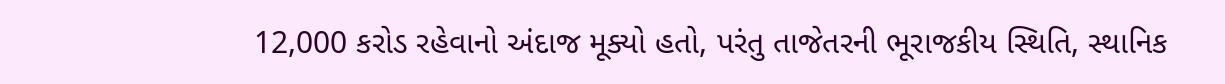12,000 કરોડ રહેવાનો અંદાજ મૂક્યો હતો, પરંતુ તાજેતરની ભૂરાજકીય સ્થિતિ, સ્થાનિક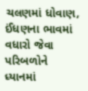ચલણમાં ધોવાણ, ઈંધણના ભાવમાં વધારો જેવા પરિબળોને ધ્યાનમાં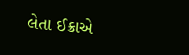લેતા ઈક્રાએ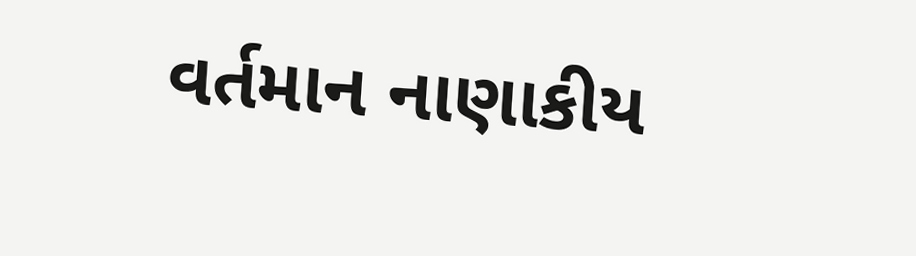વર્તમાન નાણાકીય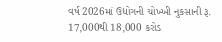વર્ષ 2026માં ઉદ્યોગની ચોખ્ખી નુકસાની રૂ. 17,000થી 18,000 કરોડ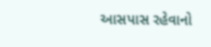આસપાસ રહેવાનો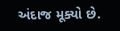અંદાજ મૂક્યો છે.